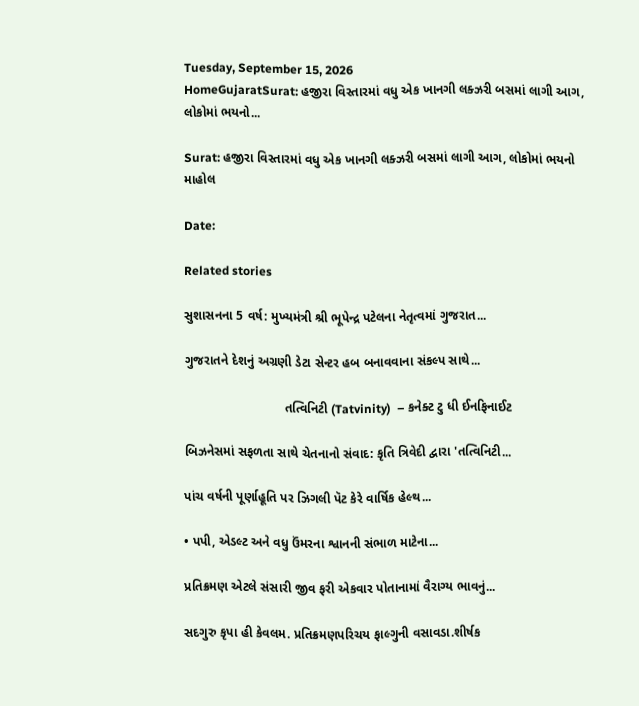Tuesday, September 15, 2026
HomeGujaratSurat: હજીરા વિસ્તારમાં વધુ એક ખાનગી લક્ઝરી બસમાં લાગી આગ, લોકોમાં ભયનો...

Surat: હજીરા વિસ્તારમાં વધુ એક ખાનગી લક્ઝરી બસમાં લાગી આગ, લોકોમાં ભયનો માહોલ

Date:

Related stories

સુશાસનના 5 વર્ષ: મુખ્યમંત્રી શ્રી ભૂપેન્દ્ર પટેલના નેતૃત્વમાં ગુજરાત...

ગુજરાતને દેશનું અગ્રણી ડેટા સેન્ટર હબ બનાવવાના સંકલ્પ સાથે...

                            તત્વિનિટી (Tatvinity)  – કનેક્ટ ટુ ધી ઈનફિનાઈટ

બિઝનેસમાં સફળતા સાથે ચેતનાનો સંવાદ: કૃતિ ત્રિવેદી દ્વારા 'તત્વિનિટી...

પાંચ વર્ષની પૂર્ણાહૂતિ પર ઝિગલી પૅટ કેરે વાર્ષિક હેલ્થ...

• પપી, એડલ્ટ અને વધુ ઉંમરના શ્વાનની સંભાળ માટેના...

પ્રતિક્રમણ એટલે સંસારી જીવ ફરી એકવાર પોતાનામાં વૈરાગ્ય ભાવનું...

સદગુરુ કૃપા હી કેવલમ. પ્રતિક્રમણપરિચય ફાલ્ગુની વસાવડા.શીર્ષક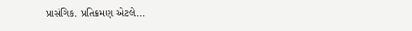પ્રાસંગિક. પ્રતિક્રમણ એટલે...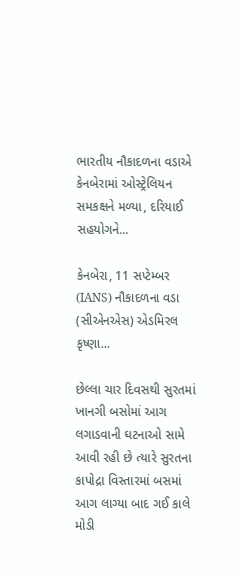ભારતીય નૌકાદળના વડાએ કેનબેરામાં ઓસ્ટ્રેલિયન સમકક્ષને મળ્યા, દરિયાઈ સહયોગને...

કેનબેરા, 11 સપ્ટેમ્બર (IANS) નૌકાદળના વડા (સીએનએસ) એડમિરલ કૃષ્ણા...

છેલ્લા ચાર દિવસથી સુરતમાં ખાનગી બસોમાં આગ લગાડવાની ઘટનાઓ સામે આવી રહી છે ત્યારે સુરતના કાપોદ્રા વિસ્તારમાં બસમાં આગ લાગ્યા બાદ ગઈ કાલે મોડી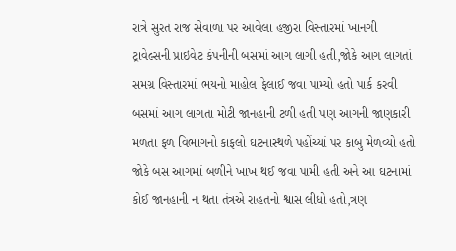રાત્રે સુરત રાજ સેવાળા પર આવેલા હજીરા વિસ્તારમાં ખાનગી ટ્રાવેલ્સની પ્રાઇવેટ કંપનીની બસમાં આગ લાગી હતી,જોકે આગ લાગતાં સમગ્ર વિસ્તારમાં ભયનો માહોલ ફેલાઈ જવા પામ્યો હતો પાર્ક કરવી બસમાં આગ લાગતા મોટી જાનહાની ટળી હતી પણ આગની જાણકારી મળતા ફળ વિભાગનો કાફલો ઘટનાસ્થળે પહોંચ્યાં પર કાબુ મેળવ્યો હતો જોકે બસ આગમાં બળીને ખાખ થઈ જવા પામી હતી અને આ ઘટનામાં કોઈ જાનહાની ન થતા તંત્રએ રાહતનો શ્વાસ લીધો હતો,ત્રણ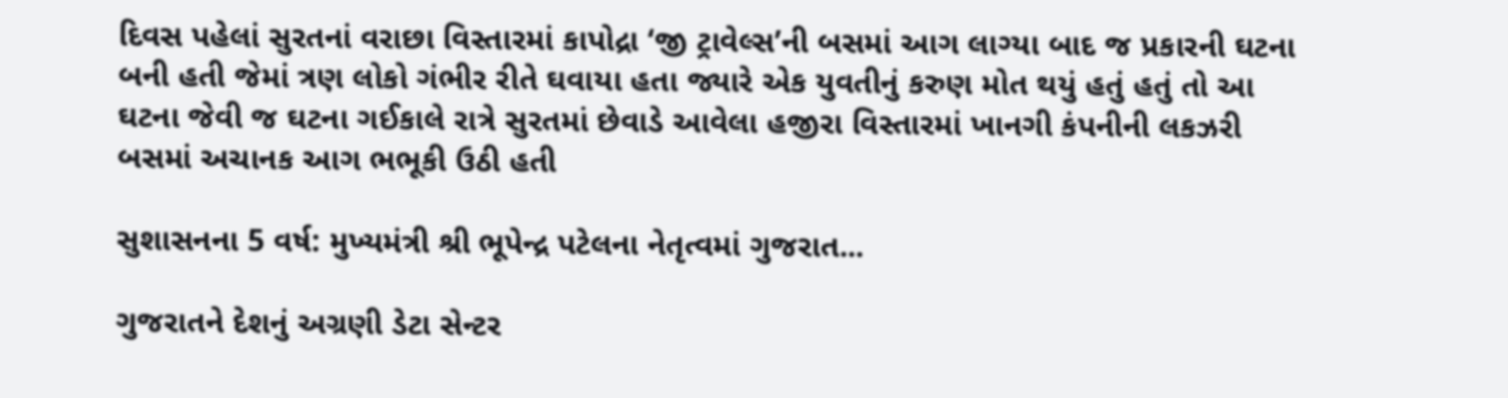દિવસ પહેલાં સુરતનાં વરાછા વિસ્તારમાં કાપોદ્રા ‘જી ટ્રાવેલ્સ’ની બસમાં આગ લાગ્યા બાદ જ પ્રકારની ઘટના બની હતી જેમાં ત્રણ લોકો ગંભીર રીતે ઘવાયા હતા જ્યારે એક યુવતીનું કરુણ મોત થયું હતું હતું તો આ ઘટના જેવી જ ઘટના ગઈકાલે રાત્રે સુરતમાં છેવાડે આવેલા હજીરા વિસ્તારમાં ખાનગી કંપનીની લકઝરી બસમાં અચાનક આગ ભભૂકી ઉઠી હતી

સુશાસનના 5 વર્ષ: મુખ્યમંત્રી શ્રી ભૂપેન્દ્ર પટેલના નેતૃત્વમાં ગુજરાત...

ગુજરાતને દેશનું અગ્રણી ડેટા સેન્ટર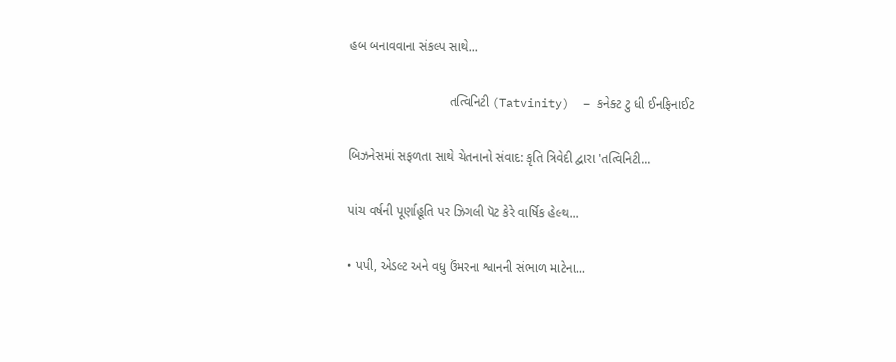હબ બનાવવાના સંકલ્પ સાથે...

                            તત્વિનિટી (Tatvinity)  – કનેક્ટ ટુ ધી ઈનફિનાઈટ

બિઝનેસમાં સફળતા સાથે ચેતનાનો સંવાદ: કૃતિ ત્રિવેદી દ્વારા 'તત્વિનિટી...

પાંચ વર્ષની પૂર્ણાહૂતિ પર ઝિગલી પૅટ કેરે વાર્ષિક હેલ્થ...

• પપી, એડલ્ટ અને વધુ ઉંમરના શ્વાનની સંભાળ માટેના...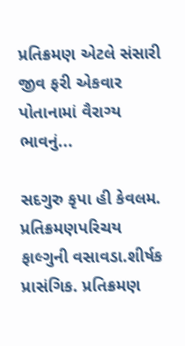પ્રતિક્રમણ એટલે સંસારી જીવ ફરી એકવાર પોતાનામાં વૈરાગ્ય ભાવનું...

સદગુરુ કૃપા હી કેવલમ. પ્રતિક્રમણપરિચય ફાલ્ગુની વસાવડા.શીર્ષક પ્રાસંગિક. પ્રતિક્રમણ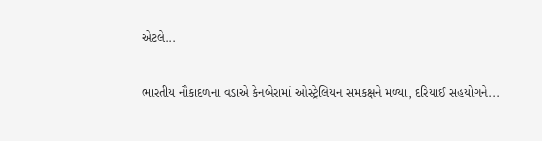એટલે...

ભારતીય નૌકાદળના વડાએ કેનબેરામાં ઓસ્ટ્રેલિયન સમકક્ષને મળ્યા, દરિયાઈ સહયોગને...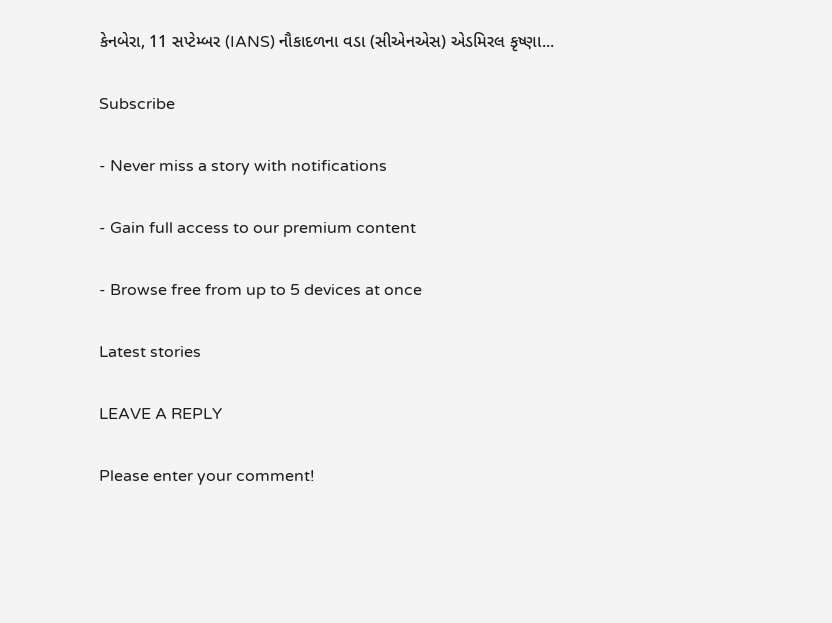કેનબેરા, 11 સપ્ટેમ્બર (IANS) નૌકાદળના વડા (સીએનએસ) એડમિરલ કૃષ્ણા...

Subscribe

- Never miss a story with notifications

- Gain full access to our premium content

- Browse free from up to 5 devices at once

Latest stories

LEAVE A REPLY

Please enter your comment!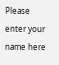Please enter your name here